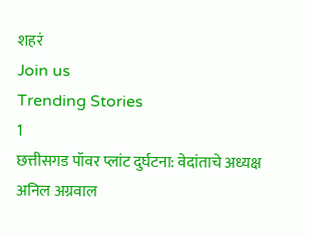शहरं
Join us
Trending Stories
1
छत्तीसगड पॉवर प्लांट दुर्घटना: वेदांताचे अध्यक्ष अनिल अग्रवाल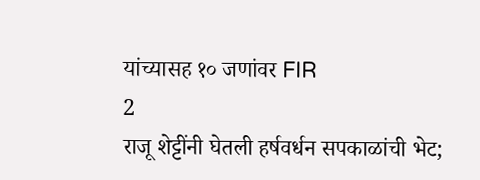यांच्यासह १० जणांवर FIR
2
राजू शेट्टींनी घेतली हर्षवर्धन सपकाळांची भेट;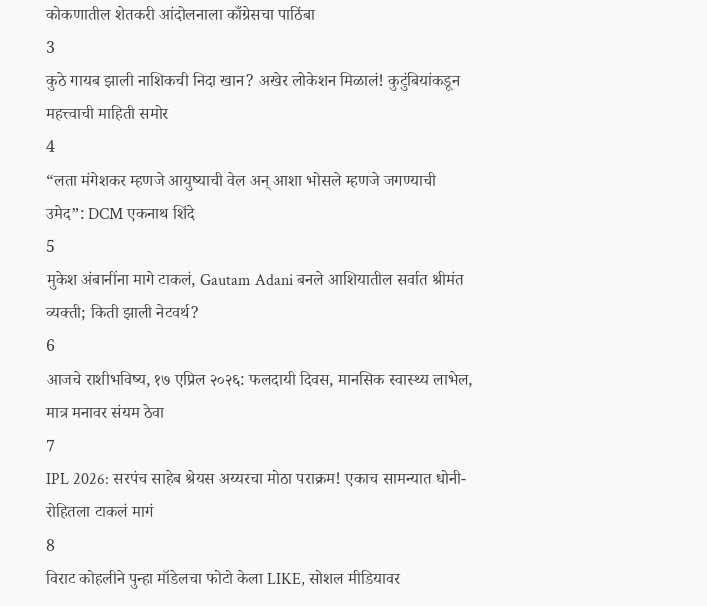कोकणातील शेतकरी आंदोलनाला काँग्रेसचा पाठिंबा
3
कुठे गायब झाली नाशिकची निदा खान? अखेर लोकेशन मिळालं! कुटुंबियांकडून महत्त्वाची माहिती समोर
4
“लता मंगेशकर म्हणजे आयुष्याची वेल अन् आशा भोसले म्हणजे जगण्याची उमेद”: DCM एकनाथ शिंदे
5
मुकेश अंबानींना मागे टाकलं, Gautam Adani बनले आशियातील सर्वात श्रीमंत व्यक्ती; किती झाली नेटवर्थ?
6
आजचे राशीभविष्य, १७ एप्रिल २०२६: फलदायी दिवस, मानसिक स्वास्थ्य लाभेल, मात्र मनावर संयम ठेवा
7
IPL 2026: सरपंच साहेब श्रेयस अय्यरचा मोठा पराक्रम! एकाच सामन्यात धोनी- रोहितला टाकलं मागं
8
विराट कोहलीने पुन्हा मॉडेलचा फोटो केला LIKE, सोशल मीडियावर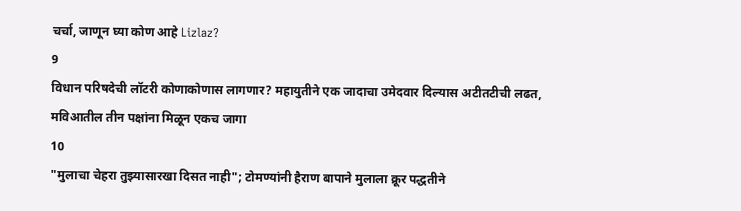चर्चा, जाणून घ्या कोण आहे Lizlaz?
9
विधान परिषदेची लॉटरी कोणाकोणास लागणार? महायुतीने एक जादाचा उमेदवार दिल्यास अटीतटीची लढत, मविआतील तीन पक्षांना मिळून एकच जागा
10
"मुलाचा चेहरा तुझ्यासारखा दिसत नाही"; टोमण्यांनी हैराण बापाने मुलाला क्रूर पद्धतीने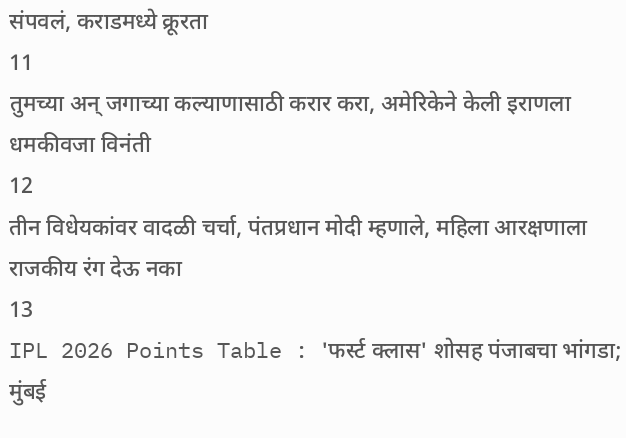संपवलं, कराडमध्ये क्रूरता
11
तुमच्या अन् जगाच्या कल्याणासाठी करार करा, अमेरिकेने केली इराणला धमकीवजा विनंती
12
तीन विधेयकांवर वादळी चर्चा, पंतप्रधान मोदी म्हणाले, महिला आरक्षणाला राजकीय रंग देऊ नका
13
IPL 2026 Points Table : 'फर्स्ट क्लास' शोसह पंजाबचा भांगडा; मुंबई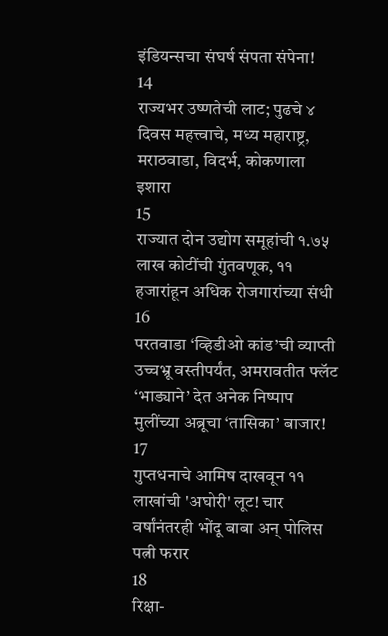इंडियन्सचा संघर्ष संपता संपेना!
14
राज्यभर उष्णतेची लाट; पुढचे ४ दिवस महत्त्वाचे, मध्य महाराष्ट्र, मराठवाडा, विदर्भ, कोकणाला इशारा
15
राज्यात दोन उद्योग समूहांची १.७५ लाख कोटींची गुंतवणूक, ११ हजारांहून अधिक रोजगारांच्या संधी
16
परतवाडा ‘व्हिडीओ कांड’ची व्याप्ती उच्चभ्रू वस्तीपर्यंत, अमरावतीत फ्लॅट ‘भाड्याने’ देत अनेक निष्पाप मुलींच्या अब्रूचा ‘तासिका’ बाजार!
17
गुप्तधनाचे आमिष दाखवून ११ लाखांची 'अघोरी' लूट! चार वर्षांनंतरही भोंदू बाबा अन् पोलिस पत्नी फरार
18
रिक्षा-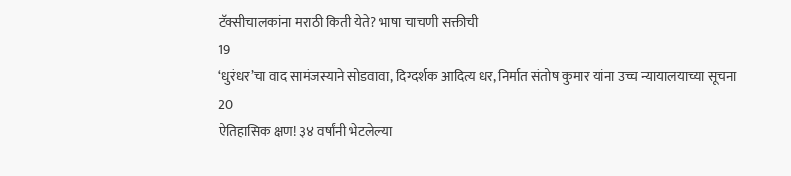टॅक्सीचालकांना मराठी किती येते? भाषा चाचणी सक्तीची
19
‘धुरंधर’चा वाद सामंजस्याने सोडवावा, दिग्दर्शक आदित्य धर, निर्मात संतोष कुमार यांना उच्च न्यायालयाच्या सूचना
20
ऐतिहासिक क्षण! ३४ वर्षांनी भेटलेल्या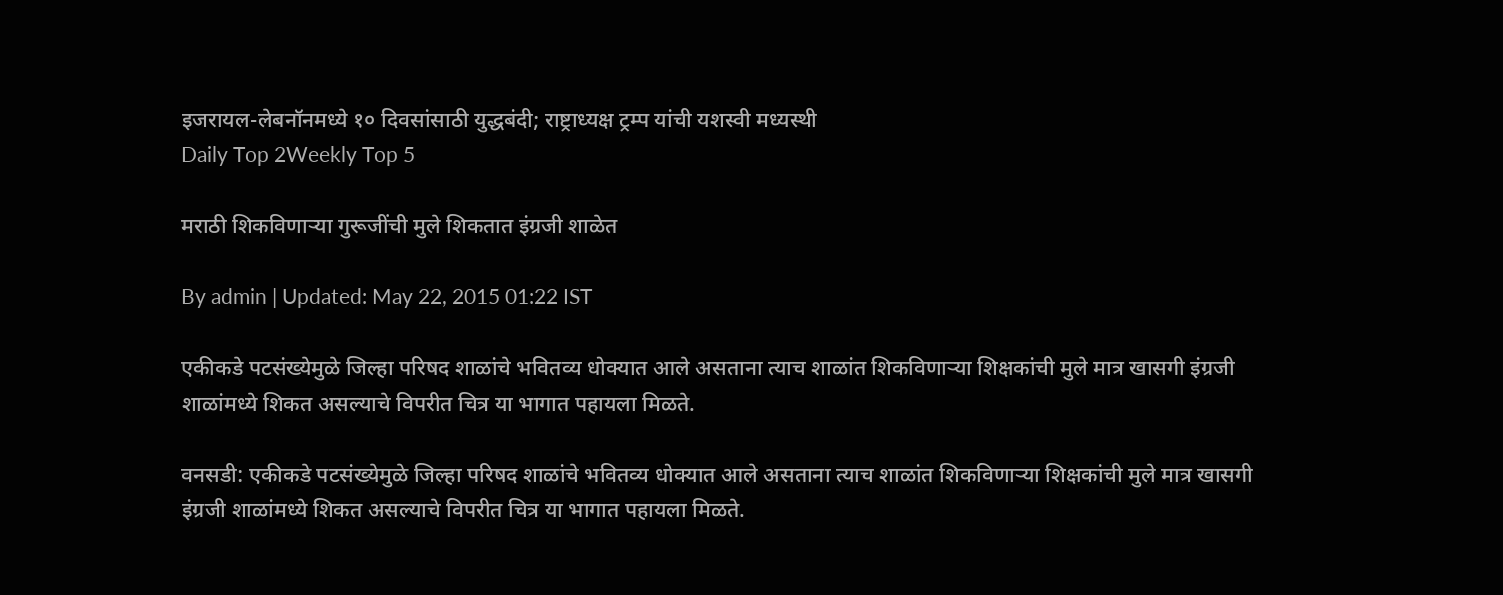इजरायल-लेबनॉनमध्ये १० दिवसांसाठी युद्धबंदी; राष्ट्राध्यक्ष ट्रम्प यांची यशस्वी मध्यस्थी
Daily Top 2Weekly Top 5

मराठी शिकविणाऱ्या गुरूजींची मुले शिकतात इंग्रजी शाळेत

By admin | Updated: May 22, 2015 01:22 IST

एकीकडे पटसंख्येमुळे जिल्हा परिषद शाळांचे भवितव्य धोक्यात आले असताना त्याच शाळांत शिकविणाऱ्या शिक्षकांची मुले मात्र खासगी इंग्रजी शाळांमध्ये शिकत असल्याचे विपरीत चित्र या भागात पहायला मिळते.

वनसडी: एकीकडे पटसंख्येमुळे जिल्हा परिषद शाळांचे भवितव्य धोक्यात आले असताना त्याच शाळांत शिकविणाऱ्या शिक्षकांची मुले मात्र खासगी इंग्रजी शाळांमध्ये शिकत असल्याचे विपरीत चित्र या भागात पहायला मिळते.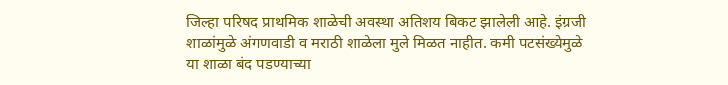जिल्हा परिषद प्राथमिक शाळेची अवस्था अतिशय बिकट झालेली आहे. इंग्रजी शाळांमुळे अंगणवाडी व मराठी शाळेला मुले मिळत नाहीत. कमी पटसंख्येमुळे या शाळा बंद पडण्याच्या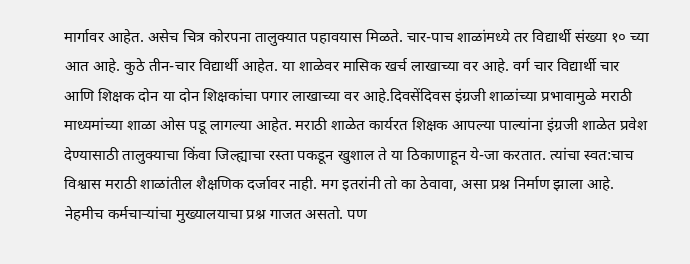मार्गावर आहेत. असेच चित्र कोरपना तालुक्यात पहावयास मिळते. चार-पाच शाळांमध्ये तर विद्यार्थी संख्या १० च्या आत आहे. कुठे तीन-चार विद्यार्थी आहेत. या शाळेवर मासिक खर्च लाखाच्या वर आहे. वर्ग चार विद्यार्थी चार आणि शिक्षक दोन या दोन शिक्षकांचा पगार लाखाच्या वर आहे.दिवसेंदिवस इंग्रजी शाळांच्या प्रभावामुळे मराठी माध्यमांच्या शाळा ओस पडू लागल्या आहेत. मराठी शाळेत कार्यरत शिक्षक आपल्या पाल्यांना इंग्रजी शाळेत प्रवेश देण्यासाठी तालुक्याचा किंवा जिल्ह्याचा रस्ता पकडून खुशाल ते या ठिकाणाहून ये-जा करतात. त्यांचा स्वत:चाच विश्वास मराठी शाळांतील शैक्षणिक दर्जावर नाही. मग इतरांनी तो का ठेवावा, असा प्रश्न निर्माण झाला आहे. नेहमीच कर्मचाऱ्यांचा मुख्यालयाचा प्रश्न गाजत असतो. पण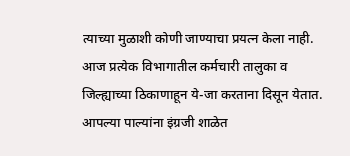त्याच्या मुळाशी कोणी जाण्याचा प्रयत्न केला नाही. आज प्रत्येक विभागातील कर्मचारी तालुका व जिल्ह्याच्या ठिकाणाहून ये-जा करताना दिसून येतात. आपल्या पाल्यांना इंग्रजी शाळेत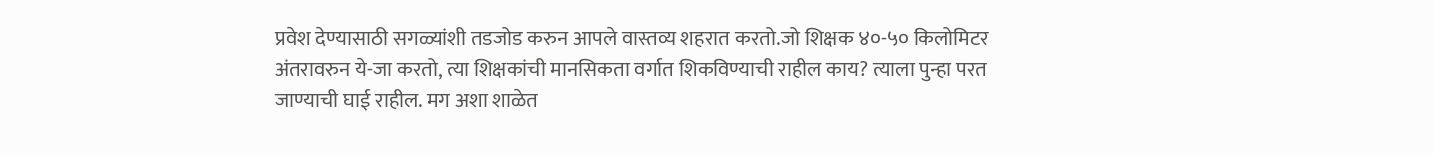प्रवेश देण्यासाठी सगळ्यांशी तडजोड करुन आपले वास्तव्य शहरात करतो.जो शिक्षक ४०-५० किलोमिटर अंतरावरुन ये-जा करतो, त्या शिक्षकांची मानसिकता वर्गात शिकविण्याची राहील काय? त्याला पुन्हा परत जाण्याची घाई राहील. मग अशा शाळेत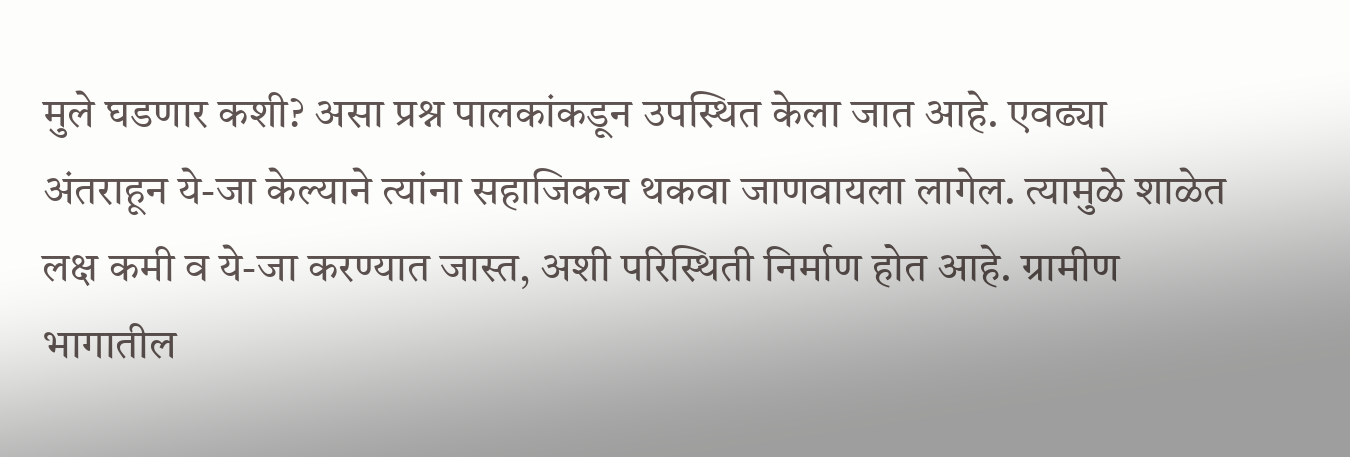मुले घडणार कशी? असा प्रश्न पालकांकडून उपस्थित केला जात आहे. एवढ्या अंतराहून ये-जा केल्याने त्यांना सहाजिकच थकवा जाणवायला लागेल. त्यामुळे शाळेत लक्ष कमी व ये-जा करण्यात जास्त, अशी परिस्थिती निर्माण होत आहे. ग्रामीण भागातील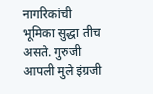नागरिकांची भूमिका सुद्धा तीच असते. गुरुजी आपली मुले इंग्रजी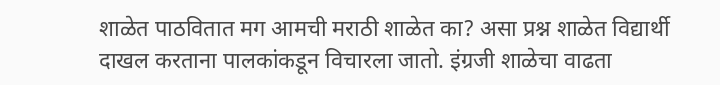शाळेत पाठवितात मग आमची मराठी शाळेत का? असा प्रश्न शाळेत विद्यार्थी दाखल करताना पालकांकडून विचारला जातो. इंग्रजी शाळेचा वाढता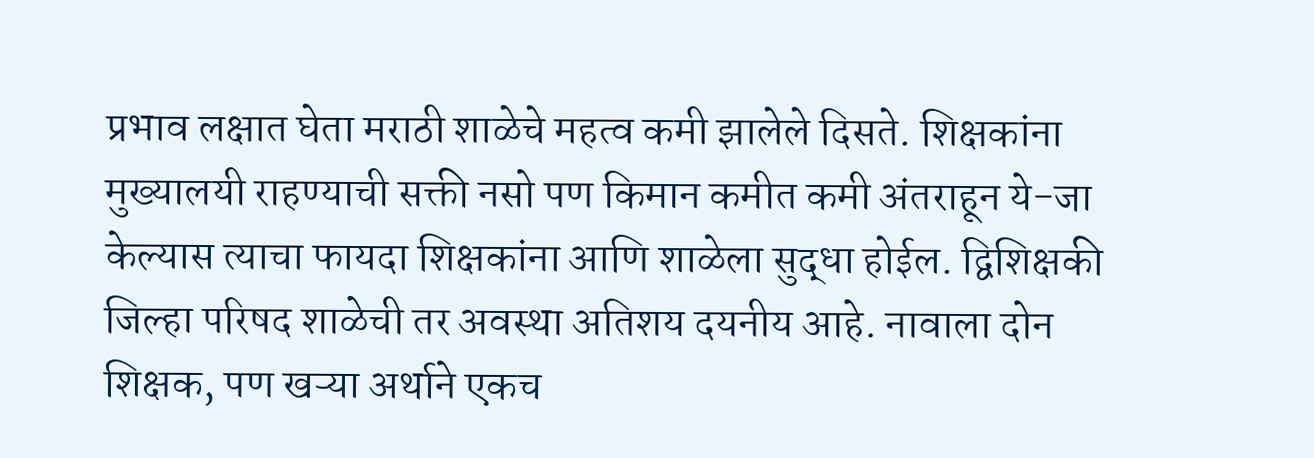प्रभाव लक्षात घेता मराठी शाळेचे महत्व कमी झालेले दिसते. शिक्षकांना मुख्यालयी राहण्याची सक्ती नसो पण किमान कमीत कमी अंतराहून ये-जा केल्यास त्याचा फायदा शिक्षकांना आणि शाळेला सुद्धा होईल. द्विशिक्षकी जिल्हा परिषद शाळेची तर अवस्था अतिशय दयनीय आहे. नावाला दोन शिक्षक, पण खऱ्या अर्थाने एकच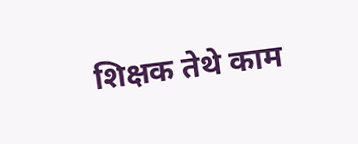शिक्षक तेथे काम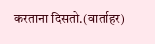करताना दिसतो.(वार्ताहर)